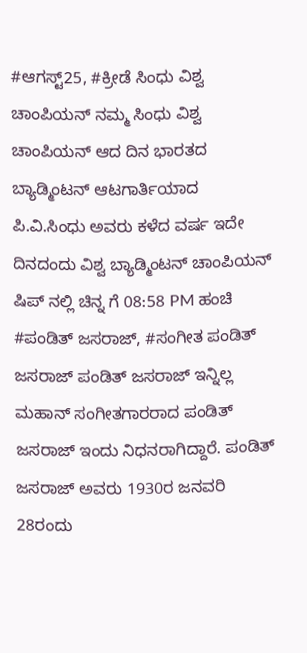#ಆಗಸ್ಟ್25, #ಕ್ರೀಡೆ ಸಿಂಧು ವಿಶ್ವ ಚಾಂಪಿಯನ್ ನಮ್ಮ ಸಿಂಧು ವಿಶ್ವ ಚಾಂಪಿಯನ್ ಆದ ದಿನ ಭಾರತದ ಬ್ಯಾಡ್ಮಿಂಟನ್ ಆಟಗಾರ್ತಿಯಾದ ಪಿ.ವಿ.ಸಿಂಧು ಅವರು ಕಳೆದ ವರ್ಷ ಇದೇ ದಿನದಂದು ವಿಶ್ವ ಬ್ಯಾಡ್ಮಿಂಟನ್ ಚಾಂಪಿಯನ್ ಷಿಪ್ ನಲ್ಲಿ ಚಿನ್ನ ಗೆ 08:58 PM ಹಂಚಿ
#ಪಂಡಿತ್ ಜಸರಾಜ್, #ಸಂಗೀತ ಪಂಡಿತ್ ಜಸರಾಜ್ ಪಂಡಿತ್ ಜಸರಾಜ್ ಇನ್ನಿಲ್ಲ ಮಹಾನ್ ಸಂಗೀತಗಾರರಾದ ಪಂಡಿತ್ ಜಸರಾಜ್ ಇಂದು ನಿಧನರಾಗಿದ್ದಾರೆ. ಪಂಡಿತ್ ಜಸರಾಜ್ ಅವರು 1930ರ ಜನವರಿ 28ರಂದು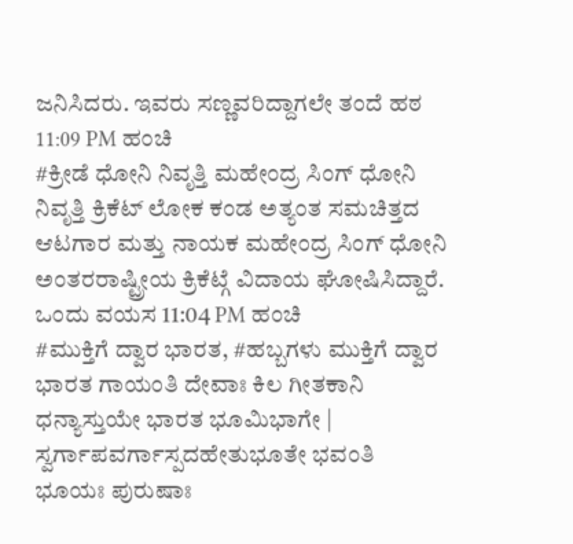ಜನಿಸಿದರು. ಇವರು ಸಣ್ಣವರಿದ್ದಾಗಲೇ ತಂದೆ ಹಠ 11:09 PM ಹಂಚಿ
#ಕ್ರೀಡೆ ಧೋನಿ ನಿವೃತ್ತಿ ಮಹೇಂದ್ರ ಸಿಂಗ್ ಧೋನಿ ನಿವೃತ್ತಿ ಕ್ರಿಕೆಟ್ ಲೋಕ ಕಂಡ ಅತ್ಯಂತ ಸಮಚಿತ್ತದ ಆಟಗಾರ ಮತ್ತು ನಾಯಕ ಮಹೇಂದ್ರ ಸಿಂಗ್ ಧೋನಿ ಅಂತರರಾಷ್ಟ್ರೀಯ ಕ್ರಿಕೆಟ್ಗೆ ವಿದಾಯ ಘೋಷಿಸಿದ್ದಾರೆ. ಒಂದು ವಯಸ 11:04 PM ಹಂಚಿ
#ಮುಕ್ತಿಗೆ ದ್ವಾರ ಭಾರತ, #ಹಬ್ಬಗಳು ಮುಕ್ತಿಗೆ ದ್ವಾರ ಭಾರತ ಗಾಯಂತಿ ದೇವಾಃ ಕಿಲ ಗೀತಕಾನಿ ಧನ್ಯಾಸ್ತುಯೇ ಭಾರತ ಭೂಮಿಭಾಗೇ | ಸ್ವರ್ಗಾಪವರ್ಗಾಸ್ಪದಹೇತುಭೂತೇ ಭವಂತಿ ಭೂಯಃ ಪುರುಷಾಃ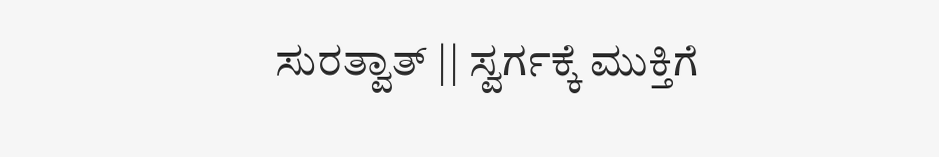ಸುರತ್ವಾತ್ || ಸ್ವರ್ಗಕ್ಕೆ ಮುಕ್ತಿಗೆ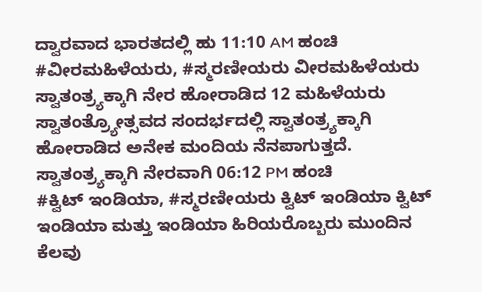ದ್ವಾರವಾದ ಭಾರತದಲ್ಲಿ ಹು 11:10 AM ಹಂಚಿ
#ವೀರಮಹಿಳೆಯರು, #ಸ್ಮರಣೀಯರು ವೀರಮಹಿಳೆಯರು ಸ್ವಾತಂತ್ರ್ಯಕ್ಕಾಗಿ ನೇರ ಹೋರಾಡಿದ 12 ಮಹಿಳೆಯರು ಸ್ವಾತಂತ್ರ್ಯೋತ್ಸವದ ಸಂದರ್ಭದಲ್ಲಿ ಸ್ವಾತಂತ್ರ್ಯಕ್ಕಾಗಿ ಹೋರಾಡಿದ ಅನೇಕ ಮಂದಿಯ ನೆನಪಾಗುತ್ತದೆ. ಸ್ವಾತಂತ್ರ್ಯಕ್ಕಾಗಿ ನೇರವಾಗಿ 06:12 PM ಹಂಚಿ
#ಕ್ವಿಟ್ ಇಂಡಿಯಾ, #ಸ್ಮರಣೀಯರು ಕ್ವಿಟ್ ಇಂಡಿಯಾ ಕ್ವಿಟ್ ಇಂಡಿಯಾ ಮತ್ತು ಇಂಡಿಯಾ ಹಿರಿಯರೊಬ್ಬರು ಮುಂದಿನ ಕೆಲವು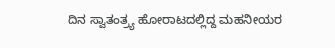ದಿನ ಸ್ವಾತಂತ್ರ್ಯ ಹೋರಾಟದಲ್ಲಿದ್ದ ಮಹನೀಯರ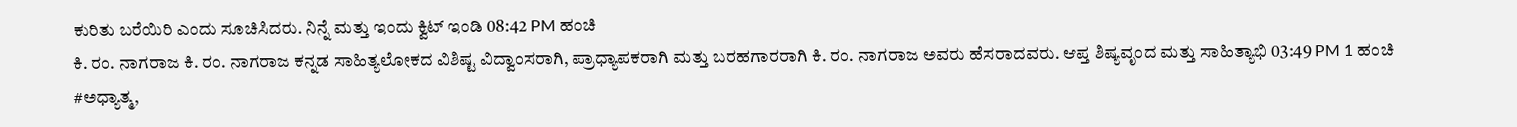ಕುರಿತು ಬರೆಯಿರಿ ಎಂದು ಸೂಚಿಸಿದರು. ನಿನ್ನೆ ಮತ್ತು ಇಂದು ಕ್ವಿಟ್ ಇಂಡಿ 08:42 PM ಹಂಚಿ
ಕಿ. ರಂ. ನಾಗರಾಜ ಕಿ. ರಂ. ನಾಗರಾಜ ಕನ್ನಡ ಸಾಹಿತ್ಯಲೋಕದ ವಿಶಿಷ್ಟ ವಿದ್ವಾಂಸರಾಗಿ, ಪ್ರಾಧ್ಯಾಪಕರಾಗಿ ಮತ್ತು ಬರಹಗಾರರಾಗಿ ಕಿ. ರಂ. ನಾಗರಾಜ ಅವರು ಹೆಸರಾದವರು. ಆಪ್ತ ಶಿಷ್ಯವೃಂದ ಮತ್ತು ಸಾಹಿತ್ಯಾಭಿ 03:49 PM 1 ಹಂಚಿ
#ಅಧ್ಯಾತ್ಮ,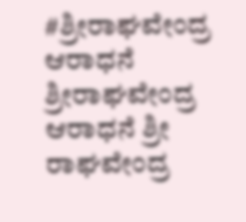#ಶ್ರೀರಾಘವೇಂದ್ರ ಆರಾಧನೆ ಶ್ರೀರಾಘವೇಂದ್ರ ಆರಾಧನೆ ಶ್ರೀ ರಾಘವೇಂದ್ರ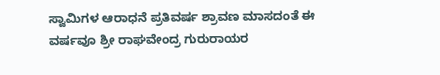ಸ್ವಾಮಿಗಳ ಆರಾಧನೆ ಪ್ರತಿವರ್ಷ ಶ್ರಾವಣ ಮಾಸದಂತೆ ಈ ವರ್ಷವೂ ಶ್ರೀ ರಾಘವೇಂದ್ರ ಗುರುರಾಯರ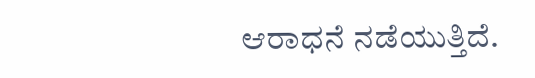ಆರಾಧನೆ ನಡೆಯುತ್ತಿದೆ.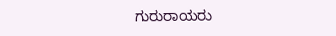ಗುರುರಾಯರು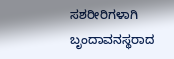ಸಶರೀರಿಗಳಾಗಿ ಬೃಂದಾವನಸ್ಥರಾದ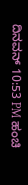ದಿನವನ್ 10:53 PM ಹಂಚಿ